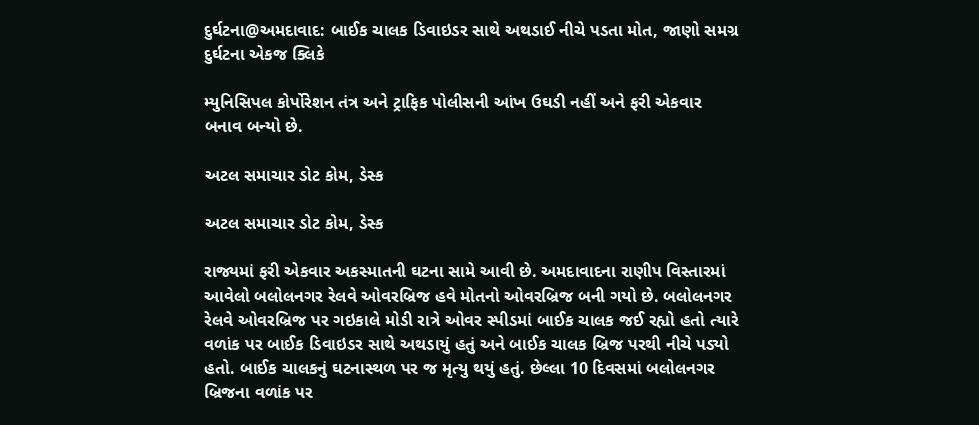દુર્ઘટના@અમદાવાદ: બાઈક ચાલક ડિવાઇડર સાથે અથડાઈ નીચે પડતા મોત, જાણો સમગ્ર દુર્ઘટના એકજ ક્લિકે

મ્યુનિસિપલ કોર્પોરેશન તંત્ર અને ટ્રાફિક પોલીસની આંખ ઉઘડી નહીં અને ફરી એકવાર બનાવ બન્યો છે.

અટલ સમાચાર ડોટ કોમ, ડેસ્ક

અટલ સમાચાર ડોટ કોમ, ડેસ્ક

રાજ્યમાં ફરી એકવાર અકસ્માતની ઘટના સામે આવી છે. અમદાવાદના રાણીપ વિસ્તારમાં આવેલો બલોલનગર રેલવે ઓવરબ્રિજ હવે મોતનો ઓવરબ્રિજ બની ગયો છે. બલોલનગર રેલવે ઓવરબ્રિજ પર ગઇકાલે મોડી રાત્રે ઓવર સ્પીડમાં બાઈક ચાલક જઈ રહ્યો હતો ત્યારે વળાંક પર બાઈક ડિવાઇડર સાથે અથડાયું હતું અને બાઈક ચાલક બ્રિજ પરથી નીચે પડ્યો હતો. બાઈક ચાલકનું ઘટનાસ્થળ પર જ મૃત્યુ થયું હતું. છેલ્લા 10 દિવસમાં બલોલનગર બ્રિજના વળાંક પર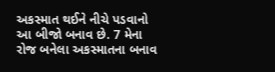અકસ્માત થઈને નીચે પડવાનો આ બીજો બનાવ છે. 7 મેના રોજ બનેલા અકસ્માતના બનાવ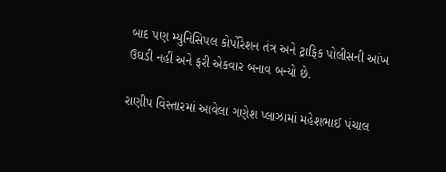બાદ પણ મ્યુનિસિપલ કોર્પોરેશન તંત્ર અને ટ્રાફિક પોલીસની આંખ ઉઘડી નહીં અને ફરી એકવાર બનાવ બન્યો છે.

રાણીપ વિસ્તારમાં આવેલા ગણેશ પ્લાઝામાં મહેશભાઈ પંચાલ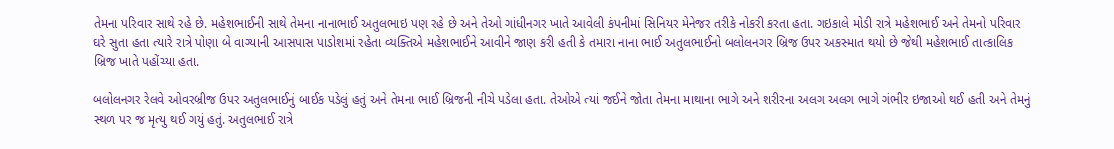તેમના પરિવાર સાથે રહે છે. મહેશભાઈની સાથે તેમના નાનાભાઈ અતુલભાઇ પણ રહે છે અને તેઓ ગાંધીનગર ખાતે આવેલી કંપનીમાં સિનિયર મેનેજર તરીકે નોકરી કરતા હતા. ગઇકાલે મોડી રાત્રે મહેશભાઈ અને તેમનો પરિવાર ઘરે સુતા હતા ત્યારે રાત્રે પોણા બે વાગ્યાની આસપાસ પાડોશમાં રહેતા વ્યક્તિએ મહેશભાઈને આવીને જાણ કરી હતી કે તમારા નાના ભાઈ અતુલભાઈનો બલોલનગર બ્રિજ ઉપર અકસ્માત થયો છે જેથી મહેશભાઈ તાત્કાલિક બ્રિજ ખાતે પહોંચ્યા હતા.

બલોલનગર રેલવે ઓવરબ્રીજ ઉપર અતુલભાઈનું બાઈક પડેલું હતું અને તેમના ભાઈ બ્રિજની નીચે પડેલા હતા. તેઓએ ત્યાં જઈને જોતા તેમના માથાના ભાગે અને શરીરના અલગ અલગ ભાગે ગંભીર ઇજાઓ થઈ હતી અને તેમનું સ્થળ પર જ મૃત્યુ થઈ ગયું હતું. અતુલભાઈ રાત્રે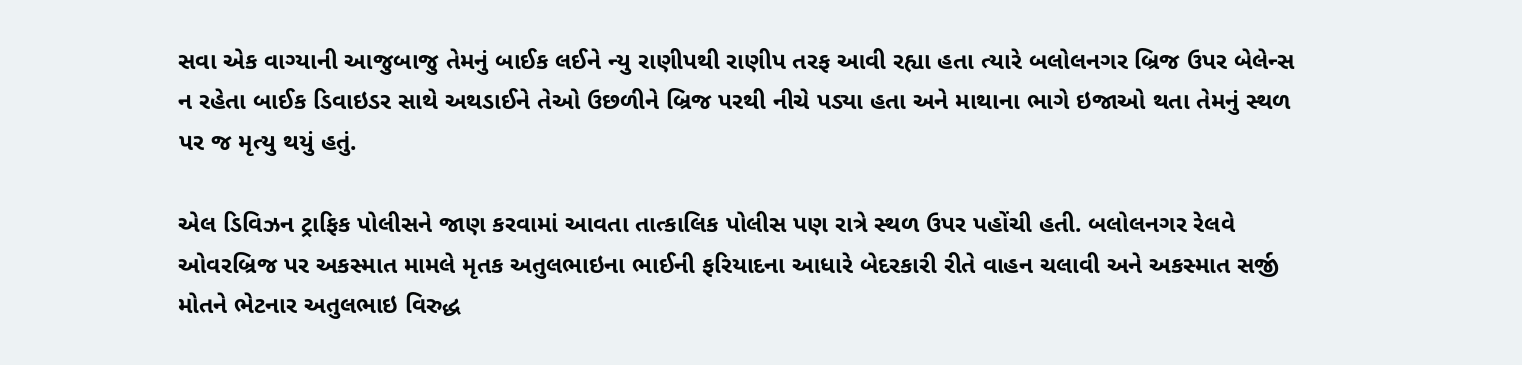સવા એક વાગ્યાની આજુબાજુ તેમનું બાઈક લઈને ન્યુ રાણીપથી રાણીપ તરફ આવી રહ્યા હતા ત્યારે બલોલનગર બ્રિજ ઉપર બેલેન્સ ન રહેતા બાઈક ડિવાઇડર સાથે અથડાઈને તેઓ ઉછળીને બ્રિજ પરથી નીચે પડ્યા હતા અને માથાના ભાગે ઇજાઓ થતા તેમનું સ્થળ પર જ મૃત્યુ થયું હતું.

એલ ડિવિઝન ટ્રાફિક પોલીસને જાણ કરવામાં આવતા તાત્કાલિક પોલીસ પણ રાત્રે સ્થળ ઉપર પહોંચી હતી. બલોલનગર રેલવે ઓવરબ્રિજ પર અકસ્માત મામલે મૃતક અતુલભાઇના ભાઈની ફરિયાદના આધારે બેદરકારી રીતે વાહન ચલાવી અને અકસ્માત સર્જી મોતને ભેટનાર અતુલભાઇ વિરુદ્ધ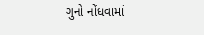ગુનો નોંધવામાં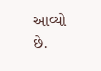આવ્યો છે.